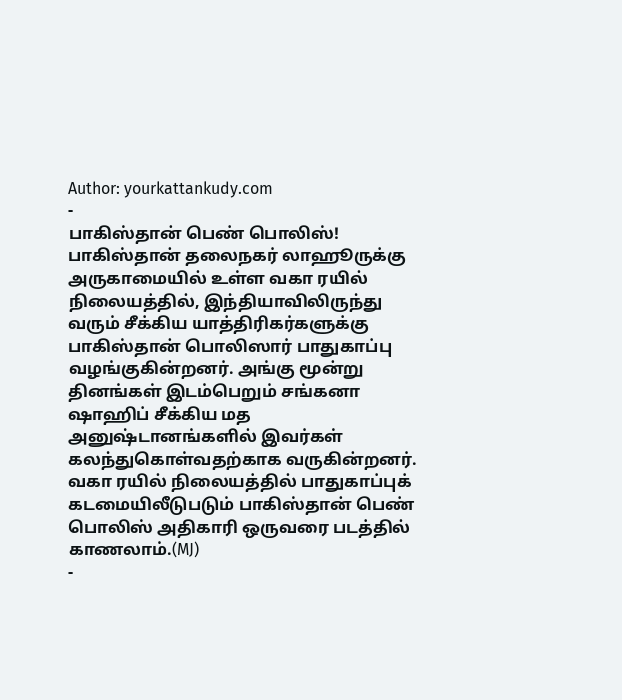Author: yourkattankudy.com
-
பாகிஸ்தான் பெண் பொலிஸ்!
பாகிஸ்தான் தலைநகர் லாஹூருக்கு அருகாமையில் உள்ள வகா ரயில் நிலையத்தில், இந்தியாவிலிருந்து வரும் சீக்கிய யாத்திரிகர்களுக்கு பாகிஸ்தான் பொலிஸார் பாதுகாப்பு வழங்குகின்றனர். அங்கு மூன்று தினங்கள் இடம்பெறும் சங்கனா ஷாஹிப் சீக்கிய மத அனுஷ்டானங்களில் இவர்கள் கலந்துகொள்வதற்காக வருகின்றனர். வகா ரயில் நிலையத்தில் பாதுகாப்புக் கடமையிலீடுபடும் பாகிஸ்தான் பெண் பொலிஸ் அதிகாரி ஒருவரை படத்தில் காணலாம்.(MJ)
-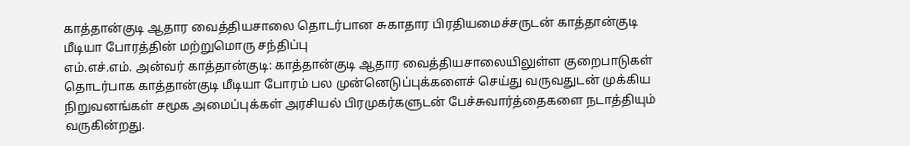காத்தான்குடி ஆதார வைத்தியசாலை தொடர்பான சுகாதார பிரதியமைச்சருடன் காத்தான்குடி மீடியா போரத்தின் மற்றுமொரு சந்திப்பு
எம்.எச்.எம். அன்வர் காத்தான்குடி: காத்தான்குடி ஆதார வைத்தியசாலையிலுள்ள குறைபாடுகள் தொடர்பாக காத்தான்குடி மீடியா போரம் பல முன்னெடுப்புக்களைச் செய்து வருவதுடன் முக்கிய நிறுவனங்கள் சமூக அமைப்புக்கள் அரசியல் பிரமுகர்களுடன் பேச்சுவார்த்தைகளை நடாத்தியும் வருகின்றது.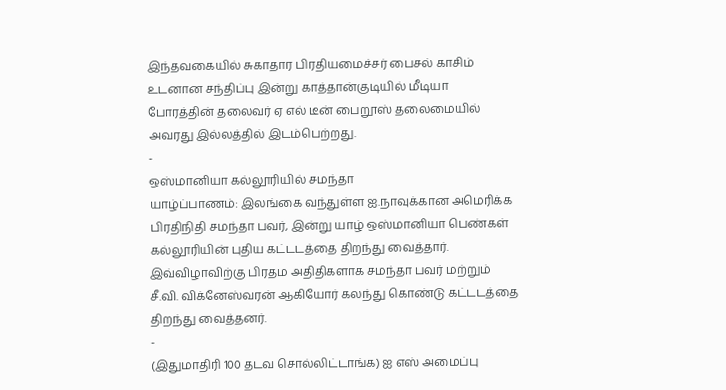இந்தவகையில் சுகாதார பிரதியமைச்சர் பைசல் காசிம் உடனான சந்திப்பு இன்று காத்தான்குடியில் மீடியா போரத்தின் தலைவர் ஏ எல் டீன் பைறூஸ் தலைமையில் அவரது இல்லத்தில் இடம்பெற்றது.
-
ஒஸ்மானியா கல்லூரியில் சமந்தா
யாழ்ப்பாணம்: இலங்கை வந்துள்ள ஐ.நாவுக்கான அமெரிக்க பிரதிநிதி சமந்தா பவர், இன்று யாழ் ஒஸ்மானியா பெண்கள் கல்லூரியின் புதிய கட்டடத்தை திறந்து வைத்தார். இவ்விழாவிற்கு பிரதம அதிதிகளாக சமந்தா பவர் மற்றும் சீ.வி. விக்னேஸ்வரன் ஆகியோர் கலந்து கொண்டு கட்டடத்தை திறந்து வைத்தனர்.
-
(இதுமாதிரி 100 தடவ சொல்லிட்டாங்க) ஐ எஸ் அமைப்பு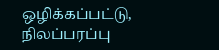ஒழிக்கப்பட்டு, நிலப்பரப்பு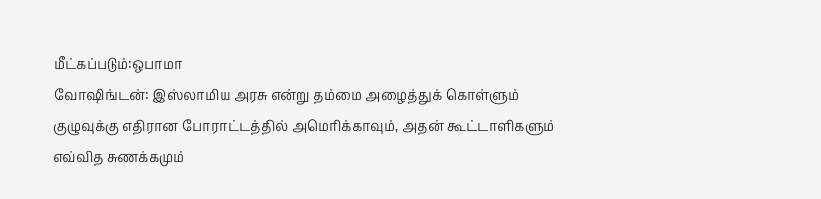மீட்கப்படும்:ஒபாமா
வோஷிங்டன்: இஸ்லாமிய அரசு என்று தம்மை அழைத்துக் கொள்ளும் குழுவுக்கு எதிரான போராட்டத்தில் அமெரிக்காவும், அதன் கூட்டாளிகளும் எவ்வித சுணக்கமும்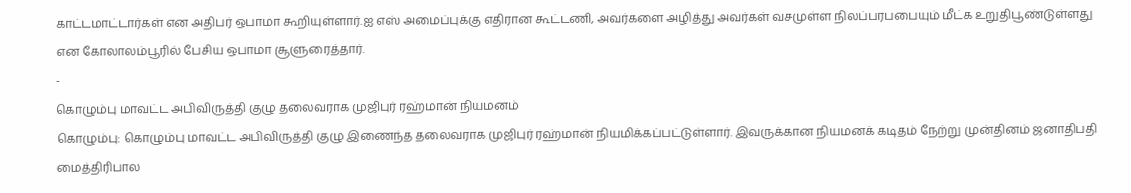காட்டமாட்டார்கள் என அதிபர் ஒபாமா கூறியுள்ளார்.ஐ எஸ் அமைப்புக்கு எதிரான கூட்டணி, அவர்களை அழித்து அவர்கள் வசமுள்ள நிலப்பரபபையும் மீட்க உறுதிபூண்டுள்ளது என கோலாலம்பூரில் பேசிய ஒபாமா சூளுரைத்தார்.
-
கொழும்பு மாவட்ட அபிவிருத்தி குழு தலைவராக முஜிபுர் ரஹ்மான் நியமனம்
கொழும்பு: கொழும்பு மாவட்ட அபிவிருத்தி குழு இணைந்த தலைவராக முஜிபுர் ரஹ்மான் நியமிக்கப்பட்டுள்ளார். இவருக்கான நியமனக் கடிதம் நேற்று முன்தினம் ஜனாதிபதி மைத்திரிபால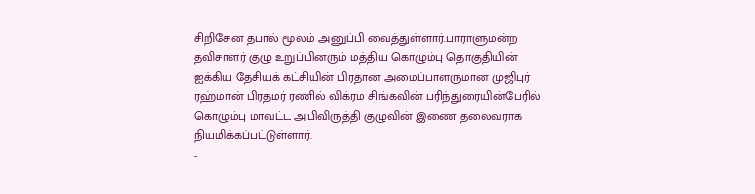சிறிசேன தபால் மூலம் அனுப்பி வைத்துள்ளார்.பாராளுமன்ற தவிசாளர் குழு உறுப்பினரும் மத்திய கொழும்பு தொகுதியின் ஐக்கிய தேசியக் கட்சியின் பிரதான அமைப்பாளருமான முஜிபுர் ரஹ்மான் பிரதமர் ரணில் விக்ரம சிங்கவின் பரிந்துரையின்பேரில் கொழும்பு மாவட்ட அபிவிருத்தி குழுவின் இணை தலைவராக நியமிக்கப்பட்டுள்ளார்.
-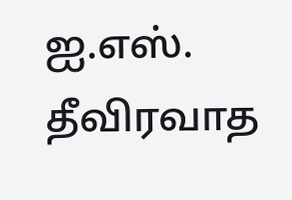ஐ.எஸ். தீவிரவாத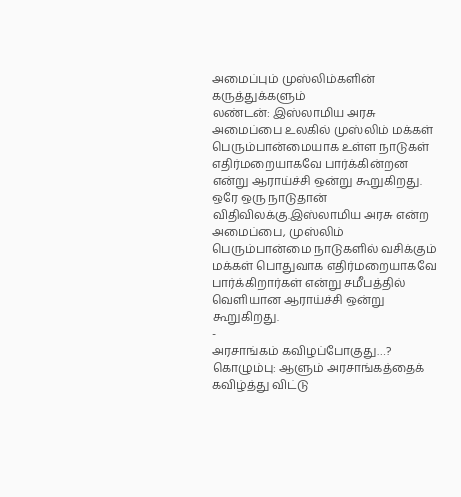அமைப்பும் முஸ்லிம்களின் கருத்துக்களும்
லண்டன்: இஸ்லாமிய அரசு அமைப்பை உலகில் முஸ்லிம் மக்கள் பெரும்பான்மையாக உள்ள நாடுகள் எதிர்மறையாகவே பார்க்கின்றன என்று ஆராய்ச்சி ஒன்று கூறுகிறது. ஒரே ஒரு நாடுதான் விதிவிலக்கு.இஸ்லாமிய அரசு என்ற அமைப்பை, முஸ்லிம் பெரும்பான்மை நாடுகளில் வசிக்கும் மக்கள் பொதுவாக எதிர்மறையாகவே பார்க்கிறார்கள் என்று சமீபத்தில் வெளியான ஆராய்ச்சி ஒன்று கூறுகிறது.
-
அரசாங்கம் கவிழப்போகுது…?
கொழும்பு: ஆளும் அரசாங்கத்தைக் கவிழ்த்து விட்டு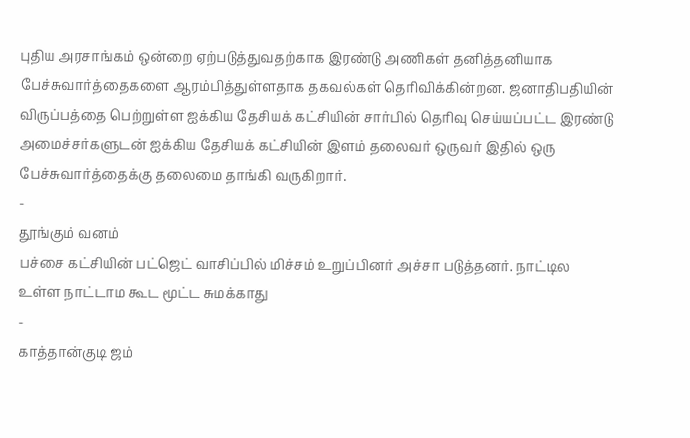புதிய அரசாங்கம் ஒன்றை ஏற்படுத்துவதற்காக இரண்டு அணிகள் தனித்தனியாக பேச்சுவார்த்தைகளை ஆரம்பித்துள்ளதாக தகவல்கள் தெரிவிக்கின்றன. ஜனாதிபதியின் விருப்பத்தை பெற்றுள்ள ஐக்கிய தேசியக் கட்சியின் சார்பில் தெரிவு செய்யப்பட்ட இரண்டு அமைச்சர்களுடன் ஐக்கிய தேசியக் கட்சியின் இளம் தலைவர் ஒருவர் இதில் ஒரு பேச்சுவார்த்தைக்கு தலைமை தாங்கி வருகிறார்.
-
தூங்கும் வனம்
பச்சை கட்சியின் பட்ஜெட் வாசிப்பில் மிச்சம் உறுப்பினர் அச்சா படுத்தனர். நாட்டில உள்ள நாட்டாம கூட மூட்ட சுமக்காது
-
காத்தான்குடி ஜம்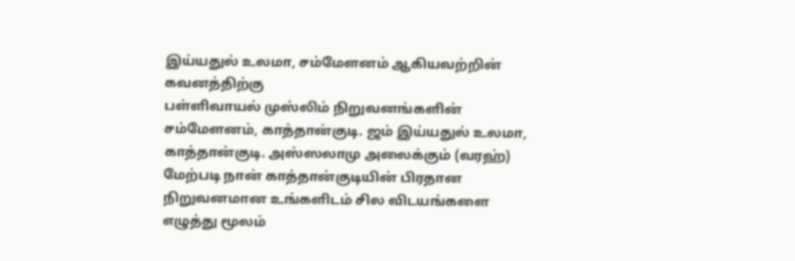இய்யதுல் உலமா, சம்மேளனம் ஆகியவற்றின் கவனத்திற்கு
பள்ளிவாயல் முஸ்லிம் நிறுவனங்களின் சம்மேளனம், காத்தான்குடி. ஜம் இய்யதுல் உலமா, காத்தான்குடி. அஸ்ஸலாமு அலைக்கும் (வரஹ்) மேற்படி நான் காத்தான்குடியின் பிரதான நிறுவனமான உங்களிடம் சில விடயங்களை எழுத்து மூலம்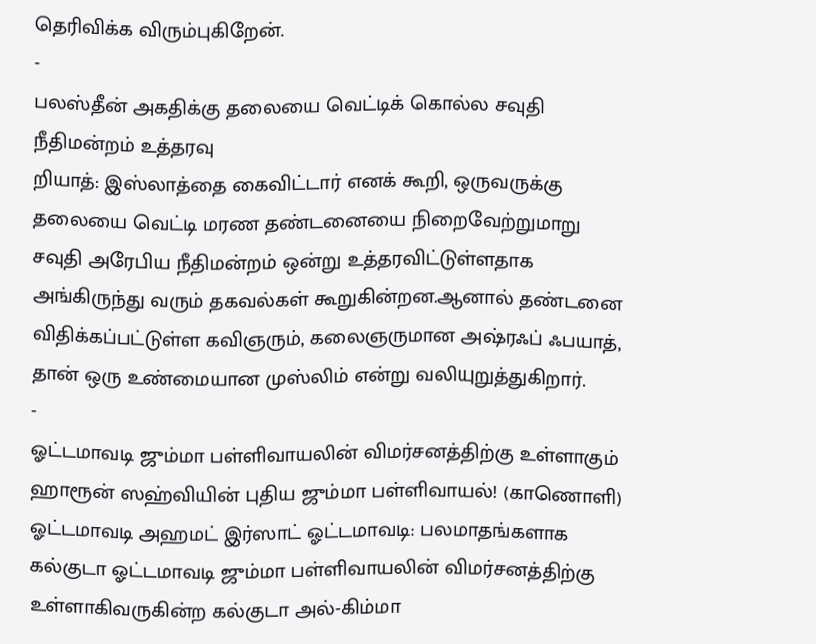தெரிவிக்க விரும்புகிறேன்.
-
பலஸ்தீன் அகதிக்கு தலையை வெட்டிக் கொல்ல சவுதி நீதிமன்றம் உத்தரவு
றியாத்: இஸ்லாத்தை கைவிட்டார் எனக் கூறி, ஒருவருக்கு தலையை வெட்டி மரண தண்டனையை நிறைவேற்றுமாறு சவுதி அரேபிய நீதிமன்றம் ஒன்று உத்தரவிட்டுள்ளதாக அங்கிருந்து வரும் தகவல்கள் கூறுகின்றன.ஆனால் தண்டனை விதிக்கப்பட்டுள்ள கவிஞரும், கலைஞருமான அஷ்ரஃப் ஃபயாத், தான் ஒரு உண்மையான முஸ்லிம் என்று வலியுறுத்துகிறார்.
-
ஓட்டமாவடி ஜும்மா பள்ளிவாயலின் விமர்சனத்திற்கு உள்ளாகும் ஹாரூன் ஸஹ்வியின் புதிய ஜும்மா பள்ளிவாயல்! (காணொளி)
ஓட்டமாவடி அஹமட் இர்ஸாட் ஓட்டமாவடி: பலமாதங்களாக கல்குடா ஓட்டமாவடி ஜும்மா பள்ளிவாயலின் விமர்சனத்திற்கு உள்ளாகிவருகின்ற கல்குடா அல்-கிம்மா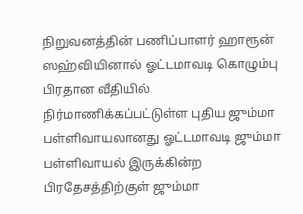நிறுவனத்தின் பணிப்பாளர் ஹாரூன் ஸஹ்வியினால் ஓட்டமாவடி கொழும்பு பிரதான வீதியில் நிர்மாணிக்கப்பட்டுள்ள புதிய ஜும்மா பள்ளிவாயலானது ஓட்டமாவடி ஜும்மா பள்ளிவாயல் இருக்கின்ற பிரதேசத்திற்குள் ஜும்மா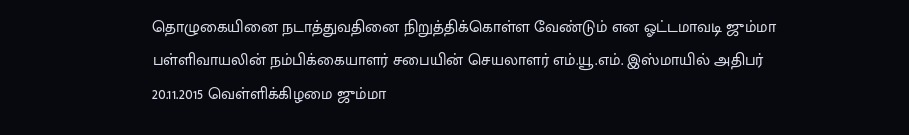தொழுகையினை நடாத்துவதினை நிறுத்திக்கொள்ள வேண்டும் என ஓட்டமாவடி ஜும்மா பள்ளிவாயலின் நம்பிக்கையாளர் சபையின் செயலாளர் எம்.யூ.எம். இஸ்மாயில் அதிபர் 20.11.2015 வெள்ளிக்கிழமை ஜும்மா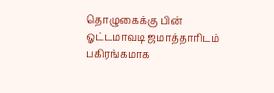தொழுகைக்கு பின் ஓட்டமாவடி ஜமாத்தாரிடம் பகிரங்கமாக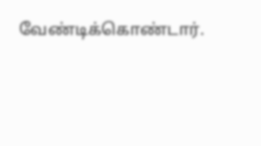வேண்டிக்கொண்டார்.